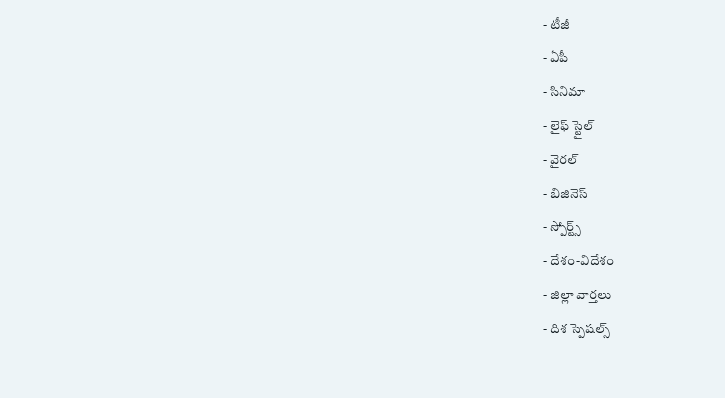- టీజీ
- ఏపీ
- సినిమా
- లైఫ్ స్టైల్
- వైరల్
- బిజినెస్
- స్పోర్ట్స్
- దేశం-విదేశం
- జిల్లా వార్తలు
- దిశ స్పెషల్స్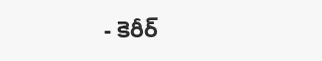- కెరీర్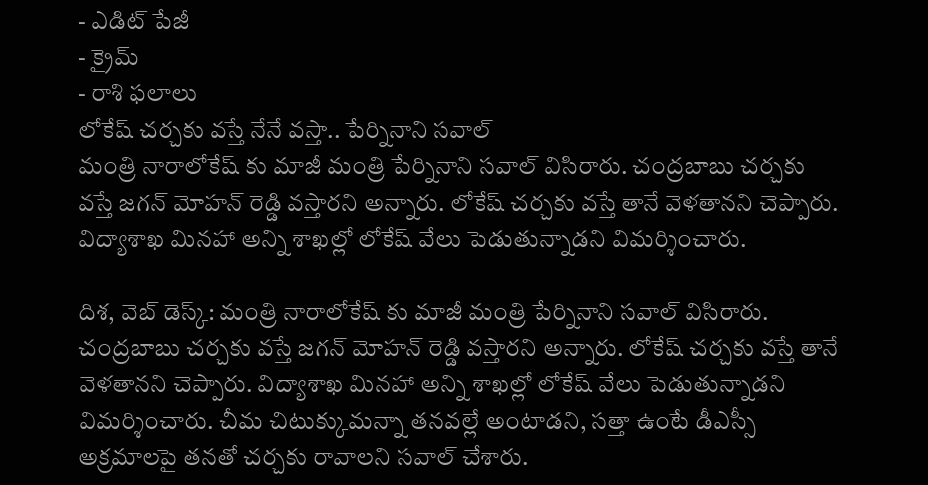- ఎడిట్ పేజీ
- క్రైమ్
- రాశి ఫలాలు
లోకేష్ చర్చకు వస్తే నేనే వస్తా.. పేర్నినాని సవాల్
మంత్రి నారాలోకేష్ కు మాజీ మంత్రి పేర్నినాని సవాల్ విసిరారు. చంద్రబాబు చర్చకు వస్తే జగన్ మోహన్ రెడ్డి వస్తారని అన్నారు. లోకేష్ చర్చకు వస్తే తానే వెళతానని చెప్పారు. విద్యాశాఖ మినహా అన్ని శాఖల్లో లోకేష్ వేలు పెడుతున్నాడని విమర్శించారు.

దిశ, వెబ్ డెస్క్: మంత్రి నారాలోకేష్ కు మాజీ మంత్రి పేర్నినాని సవాల్ విసిరారు. చంద్రబాబు చర్చకు వస్తే జగన్ మోహన్ రెడ్డి వస్తారని అన్నారు. లోకేష్ చర్చకు వస్తే తానే వెళతానని చెప్పారు. విద్యాశాఖ మినహా అన్ని శాఖల్లో లోకేష్ వేలు పెడుతున్నాడని విమర్శించారు. చీమ చిటుక్కుమన్నా తనవల్లే అంటాడని, సత్తా ఉంటే డీఎస్సీ అక్రమాలపై తనతో చర్చకు రావాలని సవాల్ చేశారు.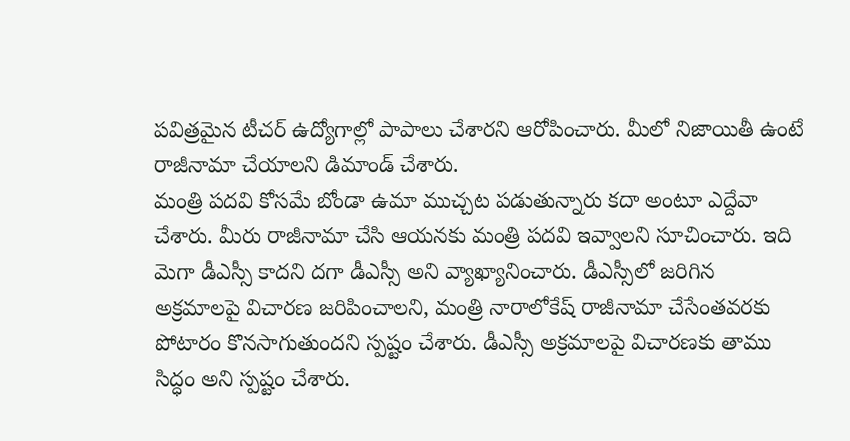పవిత్రమైన టీచర్ ఉద్యోగాల్లో పాపాలు చేశారని ఆరోపించారు. మీలో నిజాయితీ ఉంటే రాజీనామా చేయాలని డిమాండ్ చేశారు.
మంత్రి పదవి కోసమే బోండా ఉమా ముచ్చట పడుతున్నారు కదా అంటూ ఎద్దేవా చేశారు. మీరు రాజీనామా చేసి ఆయనకు మంత్రి పదవి ఇవ్వాలని సూచించారు. ఇది మెగా డీఎస్సీ కాదని దగా డీఎస్సీ అని వ్యాఖ్యానించారు. డీఎస్సీలో జరిగిన అక్రమాలపై విచారణ జరిపించాలని, మంత్రి నారాలోకేష్ రాజీనామా చేసేంతవరకు పోటారం కొనసాగుతుందని స్పష్టం చేశారు. డీఎస్సీ అక్రమాలపై విచారణకు తాము సిద్ధం అని స్పష్టం చేశారు.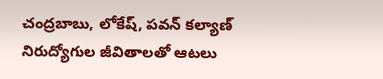చంద్రబాబు, లోకేష్, పవన్ కల్యాణ్ నిరుద్యోగుల జీవితాలతో ఆటలు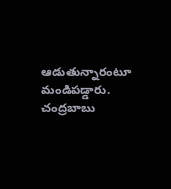ఆడుతున్నారంటూ మండిపడ్డారు. చంద్రబాబు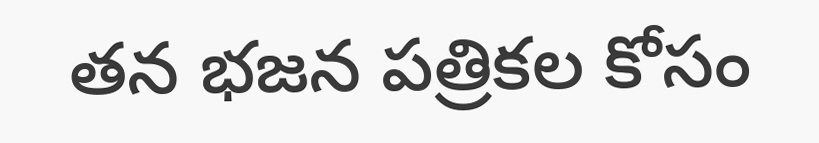తన భజన పత్రికల కోసం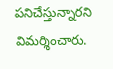పనిచేస్తున్నారని విమర్శించారు.